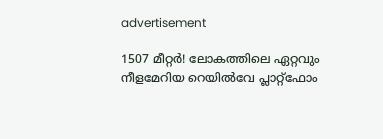advertisement

1507 മീറ്റർ! ലോകത്തിലെ ഏറ്റവും നീളമേറിയ റെയിൽവേ പ്ലാറ്റ്‌ഫോം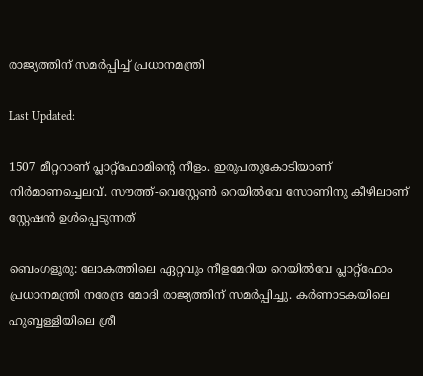രാജ്യത്തിന് സമർപ്പിച്ച് പ്രധാനമന്ത്രി

Last Updated:

1507 മീറ്ററാണ് പ്ലാറ്റ്‌ഫോമിന്റെ നീളം. ഇരുപതുകോടിയാണ് നിര്‍മാണച്ചെലവ്. സൗത്ത്-വെസ്റ്റേണ്‍ റെയില്‍വേ സോണിനു കീഴിലാണ് സ്റ്റേഷന്‍ ഉള്‍പ്പെടുന്നത്

ബെംഗളൂരു: ലോകത്തിലെ ഏറ്റവും നീളമേറിയ റെയില്‍വേ പ്ലാറ്റ്‌ഫോം പ്രധാനമന്ത്രി നരേന്ദ്ര മോദി രാജ്യത്തിന് സമര്‍പ്പിച്ചു. കര്‍ണാടകയിലെ ഹുബ്ബള്ളിയിലെ ശ്രീ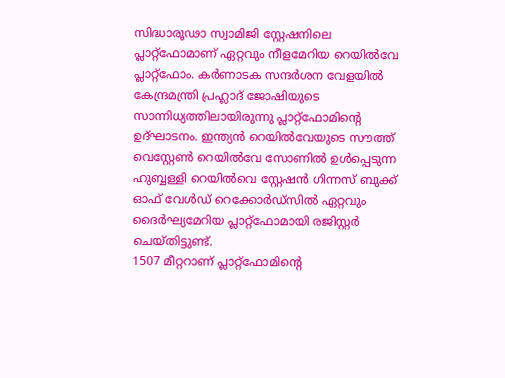സിദ്ധാരൂഢാ സ്വാമിജി സ്റ്റേഷനിലെ പ്ലാറ്റ്‌ഫോമാണ് ഏറ്റവും നീളമേറിയ റെയില്‍വേ പ്ലാറ്റ്‌ഫോം. കര്‍ണാടക സന്ദര്‍ശന വേളയില്‍ കേന്ദ്രമന്ത്രി പ്രഹ്ലാദ് ജോഷിയുടെ സാന്നിധ്യത്തിലായിരുന്നു പ്ലാറ്റ്ഫോമിന്റെ ഉദ്ഘാടനം. ഇന്ത്യന്‍ റെയില്‍വേയുടെ സൗത്ത് വെസ്റ്റേണ്‍ റെയില്‍വേ സോണില്‍ ഉള്‍പ്പെടുന്ന ഹുബ്ബള്ളി റെയില്‍വെ സ്റ്റേഷന്‍ ഗിന്നസ് ബുക്ക് ഓഫ് വേള്‍ഡ് റെക്കോര്‍ഡ്‌സില്‍ ഏറ്റവും ദൈര്‍ഘ്യമേറിയ പ്ലാറ്റ്‌ഫോമായി രജിസ്റ്റര്‍ ചെയ്തിട്ടുണ്ട്.
1507 മീറ്ററാണ് പ്ലാറ്റ്‌ഫോമിന്റെ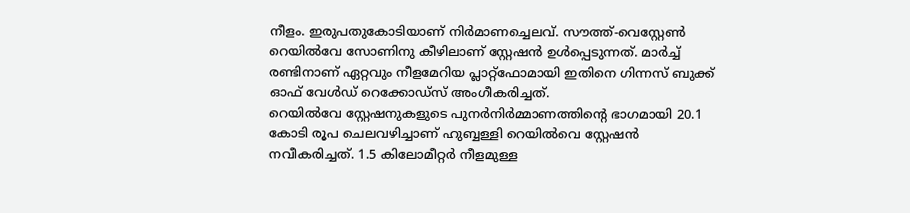നീളം. ഇരുപതുകോടിയാണ് നിര്‍മാണച്ചെലവ്. സൗത്ത്-വെസ്റ്റേണ്‍ റെയില്‍വേ സോണിനു കീഴിലാണ് സ്റ്റേഷന്‍ ഉള്‍പ്പെടുന്നത്. മാര്‍ച്ച് രണ്ടിനാണ് ഏറ്റവും നീളമേറിയ പ്ലാറ്റ്‌ഫോമായി ഇതിനെ ഗിന്നസ് ബുക്ക് ഓഫ് വേള്‍ഡ് റെക്കോഡ്‌സ് അംഗീകരിച്ചത്.
റെയില്‍വേ സ്റ്റേഷനുകളുടെ പുനര്‍നിര്‍മ്മാണത്തിന്റെ ഭാഗമായി 20.1 കോടി രൂപ ചെലവഴിച്ചാണ് ഹുബ്ബള്ളി റെയില്‍വെ സ്റ്റേഷന്‍ നവീകരിച്ചത്. 1.5 കിലോമീറ്റര്‍ നീളമുള്ള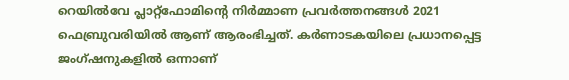റെയില്‍വേ പ്ലാറ്റ്ഫോമിന്റെ നിര്‍മ്മാണ പ്രവര്‍ത്തനങ്ങള്‍ 2021 ഫെബ്രുവരിയില്‍ ആണ് ആരംഭിച്ചത്. കര്‍ണാടകയിലെ പ്രധാനപ്പെട്ട ജംഗ്ഷനുകളില്‍ ഒന്നാണ്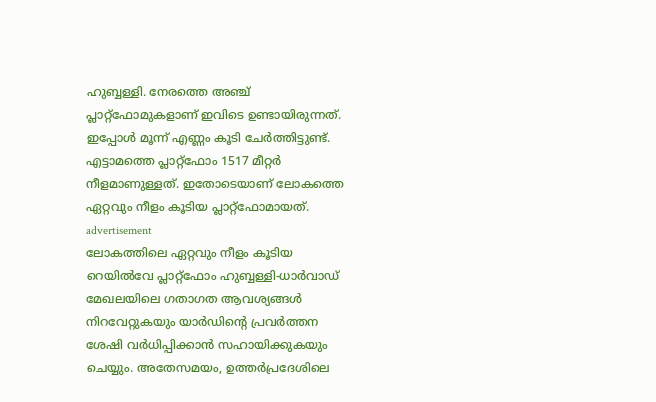ഹുബ്ബള്ളി. നേരത്തെ അഞ്ച് പ്ലാറ്റ്‌ഫോമുകളാണ് ഇവിടെ ഉണ്ടായിരുന്നത്. ഇപ്പോള്‍ മൂന്ന് എണ്ണം കൂടി ചേര്‍ത്തിട്ടുണ്ട്. എട്ടാമത്തെ പ്ലാറ്റ്‌ഫോം 1517 മീറ്റര്‍ നീളമാണുള്ളത്. ഇതോടെയാണ് ലോകത്തെ ഏറ്റവും നീളം കൂടിയ പ്ലാറ്റ്‌ഫോമായത്.
advertisement
ലോകത്തിലെ ഏറ്റവും നീളം കൂടിയ റെയില്‍വേ പ്ലാറ്റ്ഫോം ഹുബ്ബള്ളി-ധാര്‍വാഡ് മേഖലയിലെ ഗതാഗത ആവശ്യങ്ങള്‍ നിറവേറ്റുകയും യാര്‍ഡിന്റെ പ്രവര്‍ത്തന ശേഷി വര്‍ധിപ്പിക്കാന്‍ സഹായിക്കുകയും ചെയ്യും. അതേസമയം, ഉത്തര്‍പ്രദേശിലെ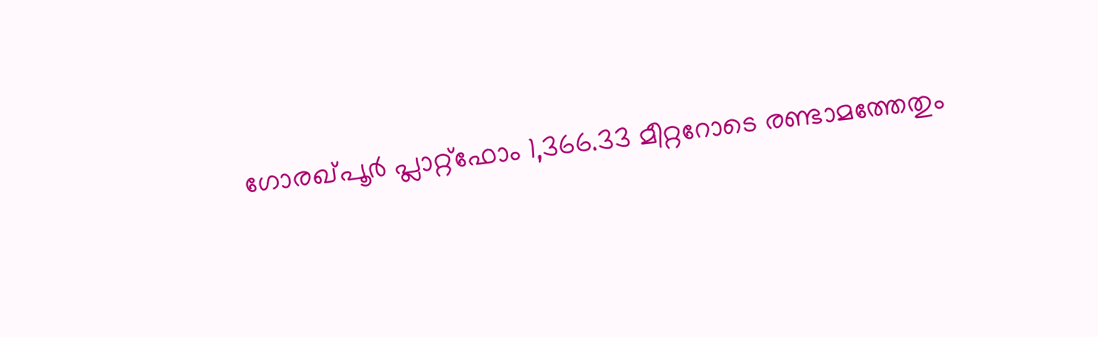ഗോരഖ്പൂര്‍ പ്ലാറ്റ്ഫോം 1,366.33 മീറ്ററോടെ രണ്ടാമത്തേതും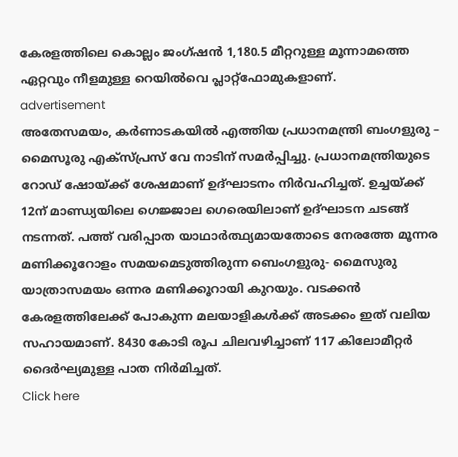കേരളത്തിലെ കൊല്ലം ജംഗ്ഷന്‍ 1,180.5 മീറ്ററുള്ള മൂന്നാമത്തെ ഏറ്റവും നീളമുള്ള റെയില്‍വെ പ്ലാറ്റ്‌ഫോമുകളാണ്.
advertisement
അതേസമയം, കര്‍ണാടകയില്‍ എത്തിയ പ്രധാനമന്ത്രി ബംഗളുരു – മൈസൂരു എക്‌സ്പ്രസ് വേ നാടിന് സമര്‍പ്പിച്ചു. പ്രധാനമന്ത്രിയുടെ റോഡ് ഷോയ്ക്ക് ശേഷമാണ് ഉദ്ഘാടനം നിര്‍വഹിച്ചത്. ഉച്ചയ്ക്ക് 12ന് മാണ്ഡ്യയിലെ ഗെജ്ജാല ഗെരെയിലാണ് ഉദ്ഘാടന ചടങ്ങ് നടന്നത്. പത്ത് വരിപ്പാത യാഥാർത്ഥ്യമായതോടെ നേരത്തേ മൂന്നര മണിക്കൂറോളം സമയമെടുത്തിരുന്ന ബെംഗളുരു- മൈസുരു യാത്രാസമയം ഒന്നര മണിക്കൂറായി കുറയും. വടക്കന്‍ കേരളത്തിലേക്ക് പോകുന്ന മലയാളികള്‍ക്ക് അടക്കം ഇത് വലിയ സഹായമാണ്. 8430 കോടി രൂപ ചിലവഴിച്ചാണ് 117 കിലോമീറ്റര്‍ ദൈര്‍ഘ്യമുള്ള പാത നിർമിച്ചത്.
Click here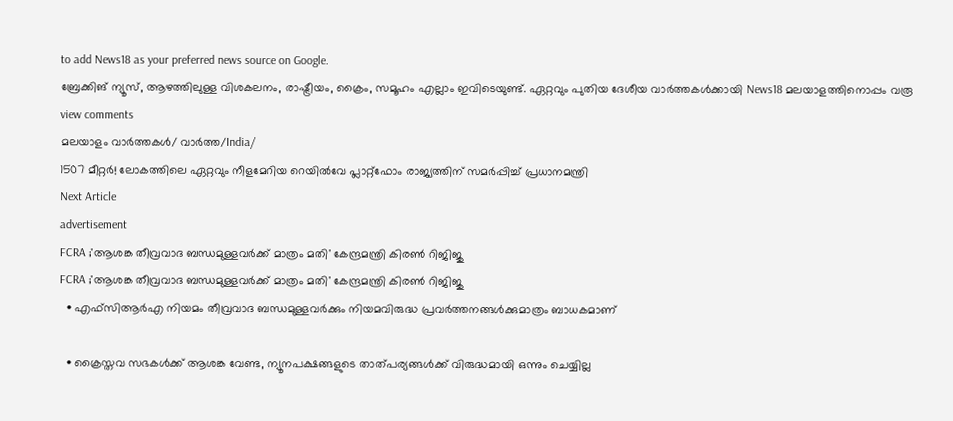to add News18 as your preferred news source on Google.
ബ്രേക്കിങ് ന്യൂസ്, ആഴത്തിലുള്ള വിശകലനം, രാഷ്ട്രീയം, ക്രൈം, സമൂഹം എല്ലാം ഇവിടെയുണ്ട്. ഏറ്റവും പുതിയ ദേശീയ വാർത്തകൾക്കായി News18 മലയാളത്തിനൊപ്പം വരൂ
view comments
മലയാളം വാർത്തകൾ/ വാർത്ത/India/
1507 മീറ്റർ! ലോകത്തിലെ ഏറ്റവും നീളമേറിയ റെയിൽവേ പ്ലാറ്റ്‌ഫോം രാജ്യത്തിന് സമർപ്പിച്ച് പ്രധാനമന്ത്രി
Next Article
advertisement
FCRA ;'ആശങ്ക തീവ്രവാദ ബന്ധമുള്ളവർക്ക് മാത്രം മതി' കേന്ദ്രമന്ത്രി കിരണ്‍ റിജിജു
FCRA ;'ആശങ്ക തീവ്രവാദ ബന്ധമുള്ളവർക്ക് മാത്രം മതി' കേന്ദ്രമന്ത്രി കിരണ്‍ റിജിജു
  • എഫ്‌സിആർഎ നിയമം തീവ്രവാദ ബന്ധമുള്ളവർക്കും നിയമവിരുദ്ധ പ്രവർത്തനങ്ങൾക്കുമാത്രം ബാധകമാണ്

  • ക്രൈസ്തവ സഭകൾക്ക് ആശങ്ക വേണ്ട, ന്യൂനപക്ഷങ്ങളുടെ താത്പര്യങ്ങൾക്ക് വിരുദ്ധമായി ഒന്നും ചെയ്യില്ല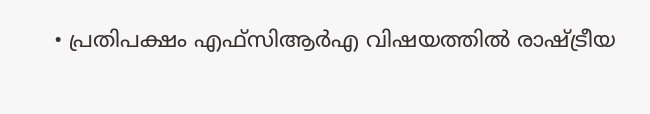• പ്രതിപക്ഷം എഫ്‌സിആർഎ വിഷയത്തിൽ രാഷ്ട്രീയ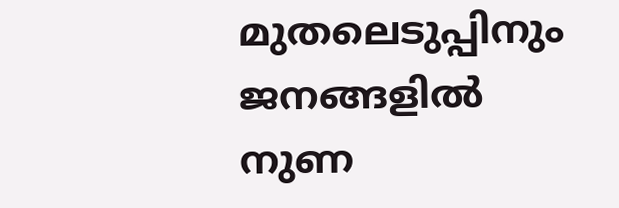മുതലെടുപ്പിനും ജനങ്ങളിൽ നുണ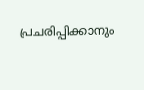പ്രചരിപ്പിക്കാനും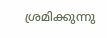ശ്രമിക്കുന്നു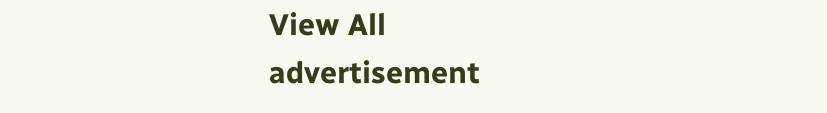View All
advertisement